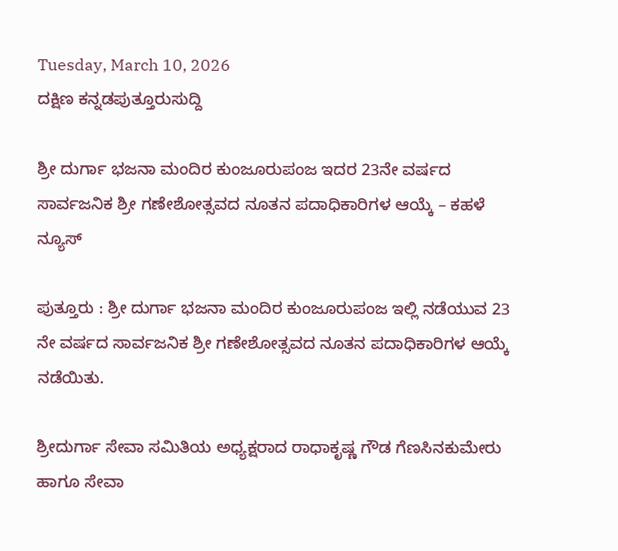Tuesday, March 10, 2026
ದಕ್ಷಿಣ ಕನ್ನಡಪುತ್ತೂರುಸುದ್ದಿ

ಶ್ರೀ ದುರ್ಗಾ ಭಜನಾ ಮಂದಿರ ಕುಂಜೂರುಪಂಜ ಇದರ 23ನೇ ವರ್ಷದ ಸಾರ್ವಜನಿಕ ಶ್ರೀ ಗಣೇಶೋತ್ಸವದ ನೂತನ ಪದಾಧಿಕಾರಿಗಳ ಆಯ್ಕೆ – ಕಹಳೆ ನ್ಯೂಸ್

ಪುತ್ತೂರು : ಶ್ರೀ ದುರ್ಗಾ ಭಜನಾ ಮಂದಿರ ಕುಂಜೂರುಪಂಜ ಇಲ್ಲಿ ನಡೆಯುವ 23 ನೇ ವರ್ಷದ ಸಾರ್ವಜನಿಕ ಶ್ರೀ ಗಣೇಶೋತ್ಸವದ ನೂತನ ಪದಾಧಿಕಾರಿಗಳ ಆಯ್ಕೆ ನಡೆಯಿತು.

ಶ್ರೀದುರ್ಗಾ ಸೇವಾ ಸಮಿತಿಯ ಅಧ್ಯಕ್ಷರಾದ ರಾಧಾಕೃಷ್ಣ ಗೌಡ ಗೆಣಸಿನಕುಮೇರು ಹಾಗೂ ಸೇವಾ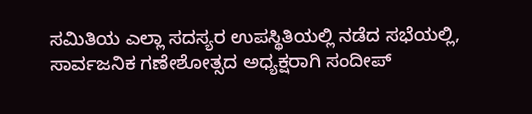ಸಮಿತಿಯ ಎಲ್ಲಾ ಸದಸ್ಯರ ಉಪಸ್ಥಿತಿಯಲ್ಲಿ ನಡೆದ ಸಭೆಯಲ್ಲಿ, ಸಾರ್ವಜನಿಕ ಗಣೇಶೋತ್ಸದ ಅಧ್ಯಕ್ಷರಾಗಿ ಸಂದೀಪ್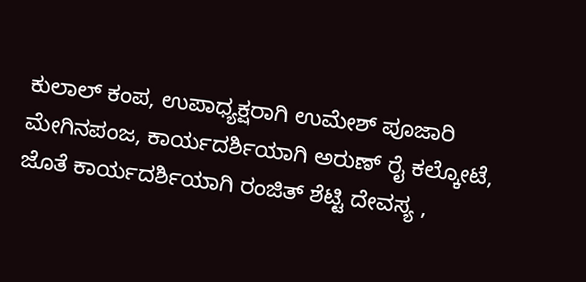ಕುಲಾಲ್ ಕಂಪ, ಉಪಾಧ್ಯಕ್ಷರಾಗಿ ಉಮೇಶ್ ಪೂಜಾರಿ ಮೇಗಿನಪಂಜ, ಕಾರ್ಯದರ್ಶಿಯಾಗಿ ಅರುಣ್ ರೈ ಕಲ್ಕೋಟೆ, ಜೊತೆ ಕಾರ್ಯದರ್ಶಿಯಾಗಿ ರಂಜಿತ್ ಶೆಟ್ಟಿ ದೇವಸ್ಯ ,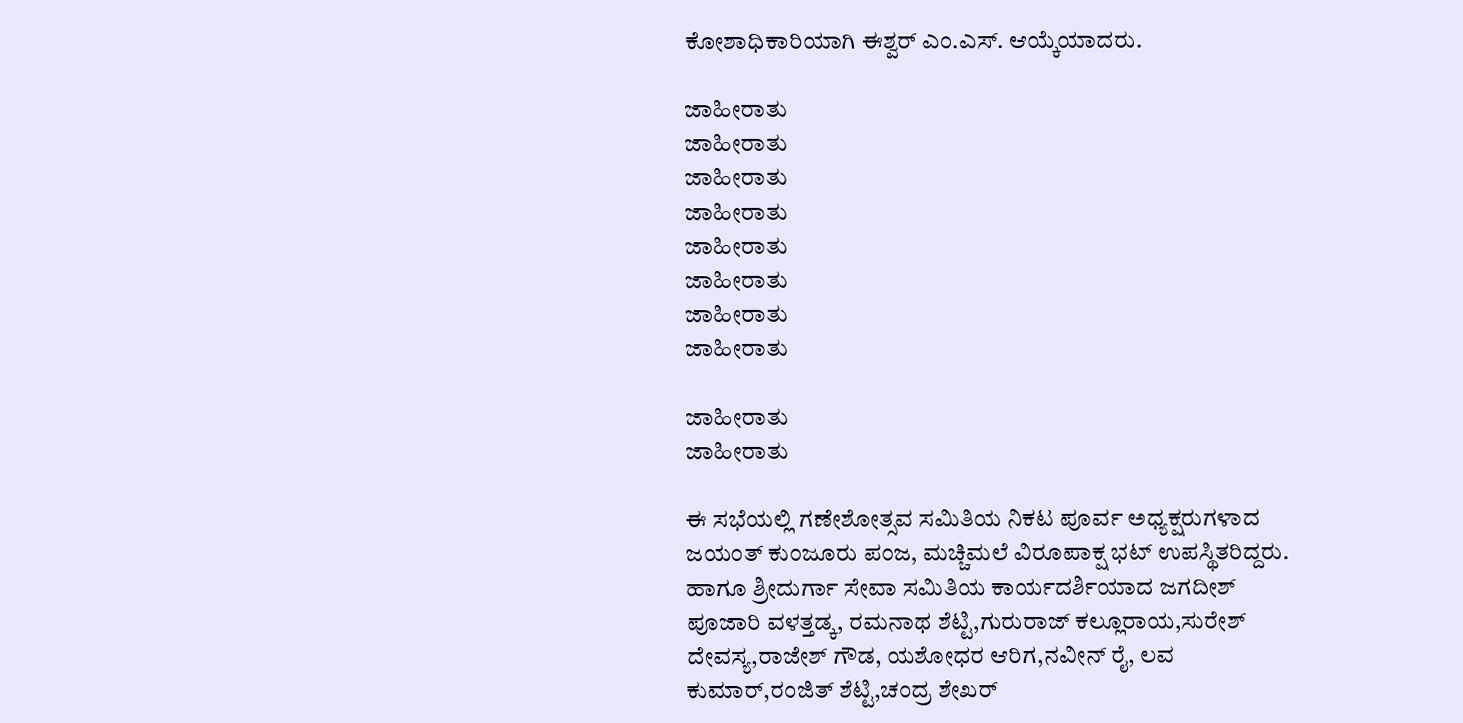ಕೋಶಾಧಿಕಾರಿಯಾಗಿ ಈಶ್ವರ್ ಎಂ.ಎಸ್. ಆಯ್ಕೆಯಾದರು.

ಜಾಹೀರಾತು
ಜಾಹೀರಾತು
ಜಾಹೀರಾತು
ಜಾಹೀರಾತು
ಜಾಹೀರಾತು
ಜಾಹೀರಾತು
ಜಾಹೀರಾತು
ಜಾಹೀರಾತು

ಜಾಹೀರಾತು
ಜಾಹೀರಾತು

ಈ ಸಭೆಯಲ್ಲಿ ಗಣೇಶೋತ್ಸವ ಸಮಿತಿಯ ನಿಕಟ ಪೂರ್ವ ಅಧ್ಯಕ್ಷರುಗಳಾದ ಜಯಂತ್ ಕುಂಜೂರು ಪಂಜ, ಮಚ್ಚಿಮಲೆ ವಿರೂಪಾಕ್ಷ ಭಟ್ ಉಪಸ್ಥಿತರಿದ್ದರು. ಹಾಗೂ ಶ್ರೀದುರ್ಗಾ ಸೇವಾ ಸಮಿತಿಯ ಕಾರ್ಯದರ್ಶಿಯಾದ ಜಗದೀಶ್ ಪೂಜಾರಿ ವಳತ್ತಡ್ಕ, ರಮನಾಥ ಶೆಟ್ಟಿ,ಗುರುರಾಜ್ ಕಲ್ಲೂರಾಯ,ಸುರೇಶ್ ದೇವಸ್ಯ,ರಾಜೇಶ್ ಗೌಡ, ಯಶೋಧರ ಆರಿಗ,ನವೀನ್ ರೈ, ಲವ ಕುಮಾರ್,ರಂಜಿತ್ ಶೆಟ್ಟಿ,ಚಂದ್ರ ಶೇಖರ್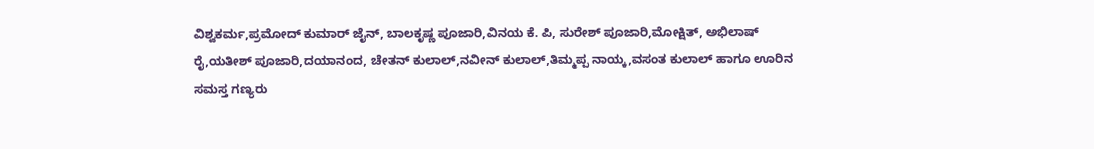ವಿಶ್ವಕರ್ಮ,ಪ್ರಮೋದ್ ಕುಮಾರ್ ಜೈನ್, ಬಾಲಕೃಷ್ಣ ಪೂಜಾರಿ,ವಿನಯ ಕೆ. ಪಿ, ಸುರೇಶ್ ಪೂಜಾರಿ,ಮೋಕ್ಷಿತ್, ಅಭಿಲಾಷ್ ರೈ,ಯತೀಶ್ ಪೂಜಾರಿ,ದಯಾನಂದ, ಚೇತನ್ ಕುಲಾಲ್,ನವೀನ್ ಕುಲಾಲ್,ತಿಮ್ಮಪ್ಪ ನಾಯ್ಕ,ವಸಂತ ಕುಲಾಲ್ ಹಾಗೂ ಊರಿನ ಸಮಸ್ತ ಗಣ್ಯರು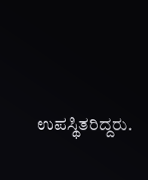ಉಪಸ್ಥಿತರಿದ್ದರು.